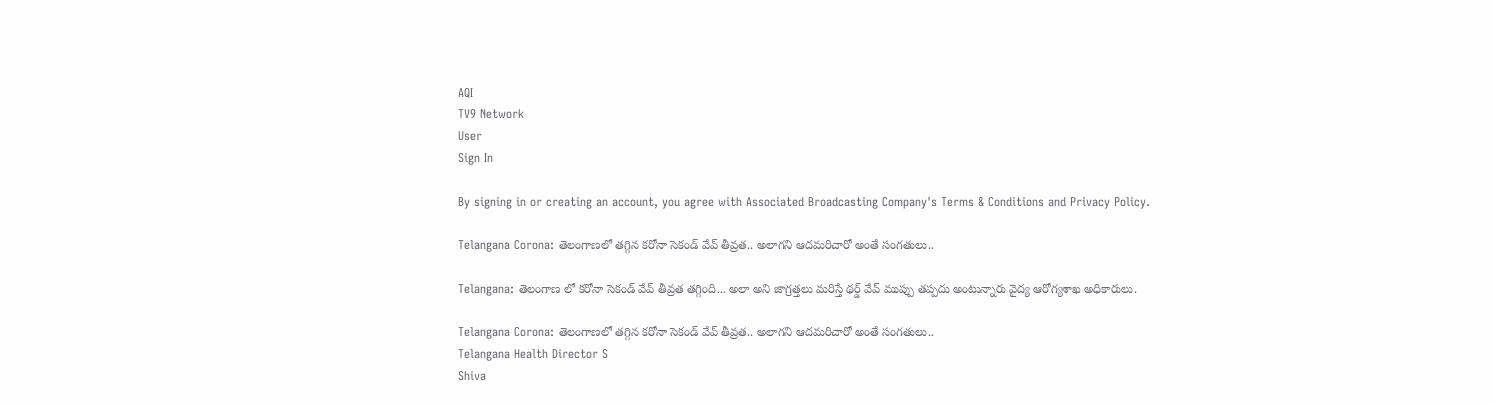AQI
TV9 Network
User
Sign In

By signing in or creating an account, you agree with Associated Broadcasting Company's Terms & Conditions and Privacy Policy.

Telangana Corona: తెలంగాణలో తగ్గిన కరోనా సెకండ్ వేవ్ తీవ్రత.. అలాగని ఆదమరిచారో అంతే సంగతులు..

Telangana: తెలంగాణ లో కరోనా సెకండ్ వేవ్ తీవ్రత తగ్గింది... అలా అని జాగ్రత్తలు మరిస్తే థర్డ్ వేవ్ ముప్పు తప్పదు అంటున్నారు వైద్య ఆరోగ్యశాఖ అధికారులు.

Telangana Corona: తెలంగాణలో తగ్గిన కరోనా సెకండ్ వేవ్ తీవ్రత.. అలాగని ఆదమరిచారో అంతే సంగతులు..
Telangana Health Director S
Shiva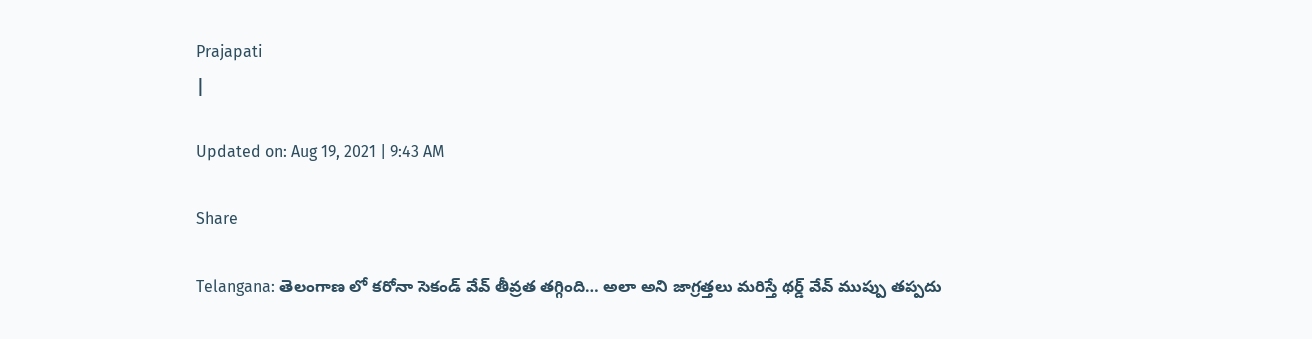Prajapati
|

Updated on: Aug 19, 2021 | 9:43 AM

Share

Telangana: తెలంగాణ లో కరోనా సెకండ్ వేవ్ తీవ్రత తగ్గింది… అలా అని జాగ్రత్తలు మరిస్తే థర్డ్ వేవ్ ముప్పు తప్పదు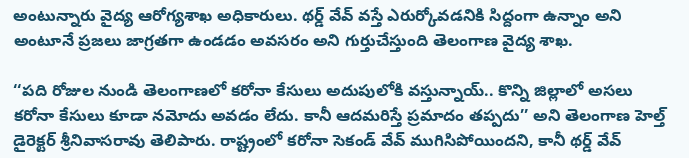అంటున్నారు వైద్య ఆరోగ్యశాఖ అధికారులు. థర్డ్ వేవ్ వస్తే ఎరుర్కోవడనికి సిద్దంగా ఉన్నాం అని అంటూనే ప్రజలు జాగ్రతగా ఉండడం అవసరం అని గుర్తుచేస్తుంది తెలంగాణ వైద్య శాఖ.

‘‘పది రోజుల నుండి తెలంగాణలో కరోనా కేసులు అదుపులోకి వస్తున్నాయ్.. కొన్ని జిల్లాలో అసలు కరోనా కేసులు కూడా నమోదు అవడం లేదు. కానీ ఆదమరిస్తే ప్రమాదం తప్పదు’’ అని తెలంగాణ హెల్త్ డైరెక్టర్ శ్రీనివాసరావు తెలిపారు. రాష్ట్రంలో కరోనా సెకండ్‌ వేవ్‌ ముగిసిపోయిందని, కానీ థర్డ్‌ వేవ్‌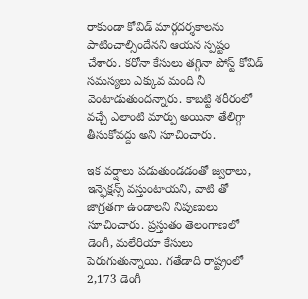రాకుండా కోవిడ్‌ మార్గదర్శకాలను పాటించాల్సిందేనని ఆయన స్పష్టం చేశారు. కరోనా కేసులు తగ్గినా పోస్ట్ కోవిడ్ సమస్యలు ఎక్కువ మంది నీ వెంటాడుతుందన్నారు. కాబట్టి శరీరంలో వచ్చే ఎలాంటి మార్పు అయినా తేలిగ్గా తీసుకోవద్దు అని సూచించారు.

ఇక వర్షాలు పడుతుండడంతో జ్వరాలు, ఇన్ఫెక్షన్స్ వస్తుంటాయని, వాటి తో జాగ్రతగా ఉండాలని నిపుణులు సూచించారు. ప్రస్తుతం తెలంగాణలో డెంగీ, మలేరియా కేసులు పెరుగుతున్నాయి. గతేడాది రాష్ట్రంలో 2,173 డెంగీ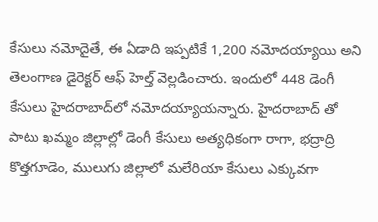కేసులు నమోదైతే, ఈ ఏడాది ఇప్పటికే 1,200 నమోదయ్యాయి అని తెలంగాణ డైరెక్టర్ ఆఫ్ హెల్త్ వెల్లడించారు. ఇందులో 448 డెంగీ కేసులు హైదరాబాద్‌లో నమోదయ్యాయన్నారు. హైదరాబాద్ తో పాటు ఖమ్మం జిల్లాల్లో డెంగీ కేసులు అత్యధికంగా రాగా, భద్రాద్రి కొత్తగూడెం, ములుగు జిల్లాలో మలేరియా కేసులు ఎక్కువగా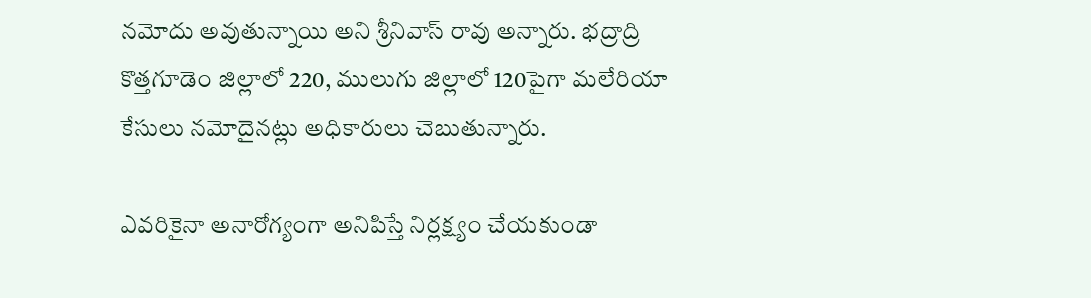నమోదు అవుతున్నాయి అని శ్రీనివాస్ రావు అన్నారు. భద్రాద్రి కొత్తగూడెం జిల్లాలో 220, ములుగు జిల్లాలో 120పైగా మలేరియా కేసులు నమోదైనట్లు అధికారులు చెబుతున్నారు.

ఎవరికైనా అనారోగ్యంగా అనిపిస్తే నిర్లక్ష్యం చేయకుండా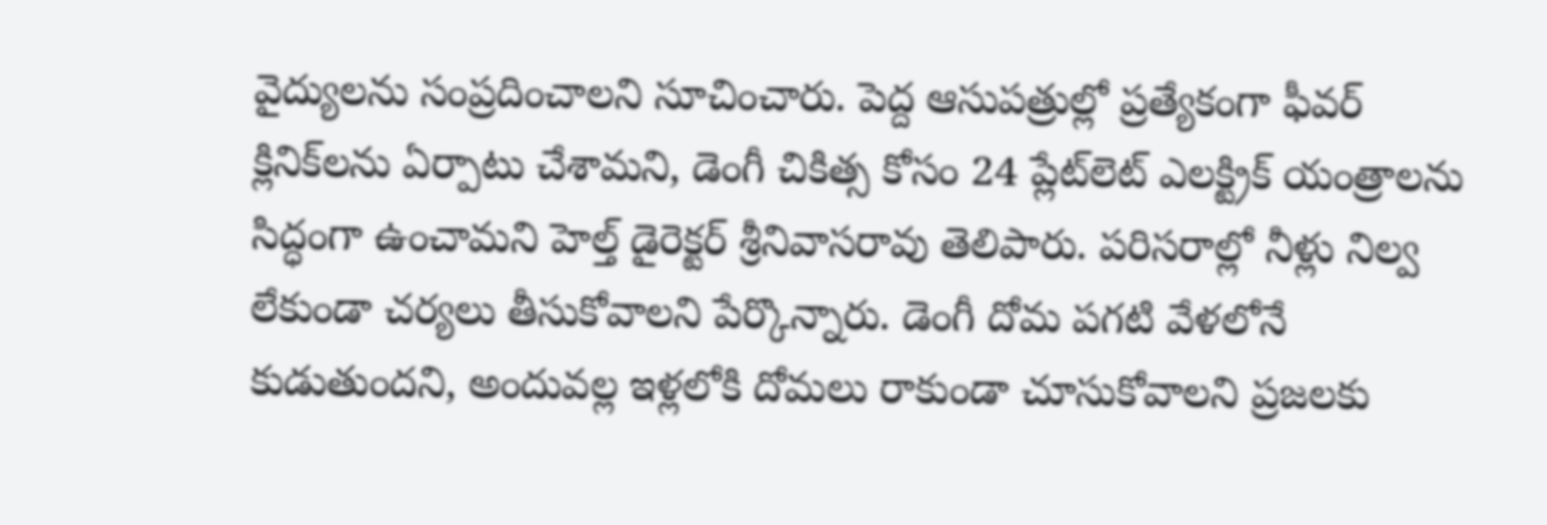వైద్యులను సంప్రదించాలని సూచించారు. పెద్ద ఆసుపత్రుల్లో ప్రత్యేకంగా ఫీవర్‌ క్లినిక్‌లను ఏర్పాటు చేశామని, డెంగీ చికిత్స కోసం 24 ప్లేట్‌లెట్‌ ఎలక్ట్రిక్‌ యంత్రాలను సిద్ధంగా ఉంచామని హెల్త్ డైరెక్టర్ శ్రీనివాసరావు తెలిపారు. పరిసరాల్లో నీళ్లు నిల్వ లేకుండా చర్యలు తీసుకోవాలని పేర్కొన్నారు. డెంగీ దోమ పగటి వేళలోనే కుడుతుందని, అందువల్ల ఇళ్లలోకి దోమలు రాకుండా చూసుకోవాలని ప్రజలకు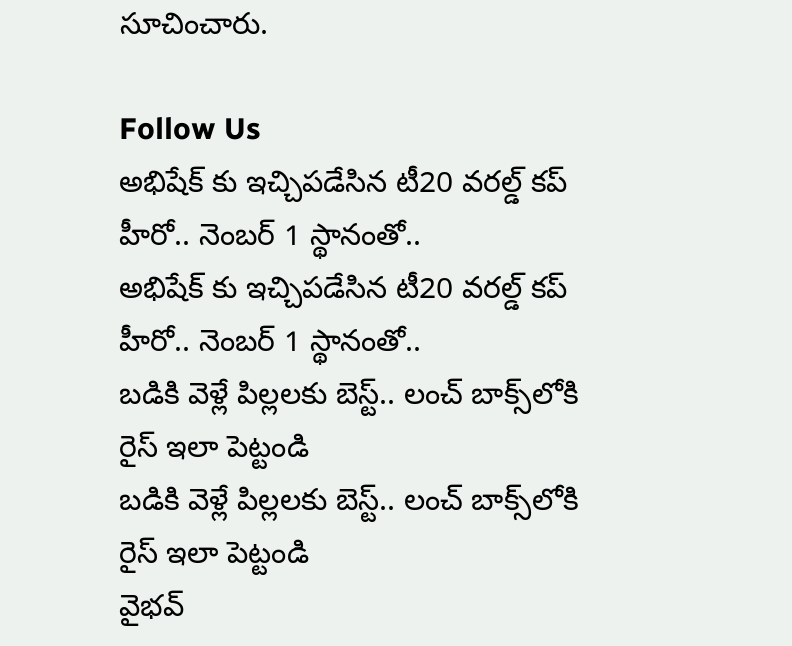సూచించారు.

Follow Us
అభిషేక్ కు ఇచ్చిపడేసిన టీ20 వరల్డ్ కప్ హీరో.. నెంబర్ 1 స్థానంతో..
అభిషేక్ కు ఇచ్చిపడేసిన టీ20 వరల్డ్ కప్ హీరో.. నెంబర్ 1 స్థానంతో..
బడికి వెళ్లే పిల్లలకు బెస్ట్.. లంచ్ బాక్స్‌లోకి రైస్ ఇలా పెట్టండి
బడికి వెళ్లే పిల్లలకు బెస్ట్.. లంచ్ బాక్స్‌లోకి రైస్ ఇలా పెట్టండి
వైభవ్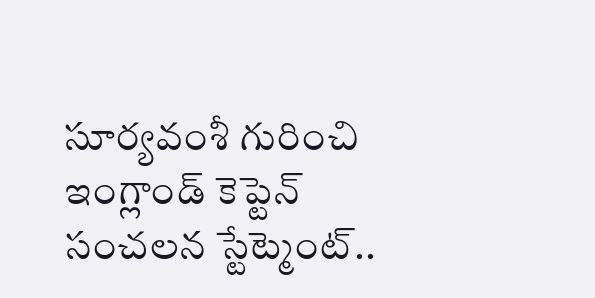సూర్యవంశీ గురించి ఇంగ్లాండ్ కెప్టెన్ సంచలన స్టేట్మెంట్..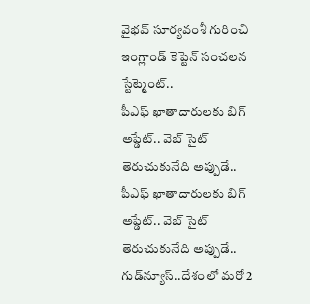వైభవ్ సూర్యవంశీ గురించి ఇంగ్లాండ్ కెప్టెన్ సంచలన స్టేట్మెంట్..
పీఎఫ్ ఖాతాదారులకు బిగ్ అప్డేట్.. వెబ్ సైట్ తెరుచుకునేది అప్పుడే..
పీఎఫ్ ఖాతాదారులకు బిగ్ అప్డేట్.. వెబ్ సైట్ తెరుచుకునేది అప్పుడే..
గుడ్‌న్యూస్..దేశంలో మరో 2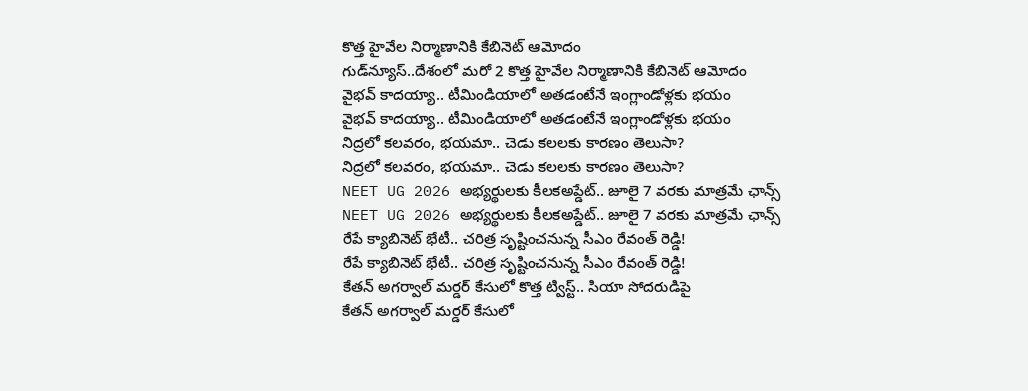కొత్త హైవేల నిర్మాణానికి కేబినెట్ ఆమోదం
గుడ్‌న్యూస్..దేశంలో మరో 2 కొత్త హైవేల నిర్మాణానికి కేబినెట్ ఆమోదం
వైభవ్ కాదయ్యా.. టీమిండియాలో అతడంటేనే ఇంగ్లాండోళ్లకు భయం
వైభవ్ కాదయ్యా.. టీమిండియాలో అతడంటేనే ఇంగ్లాండోళ్లకు భయం
నిద్రలో కలవరం, భయమా.. చెడు కలలకు కారణం తెలుసా?
నిద్రలో కలవరం, భయమా.. చెడు కలలకు కారణం తెలుసా?
NEET UG 2026 అభ్యర్థులకు కీలకఅప్డేట్.. జూలై 7 వరకు మాత్రమే ఛాన్స్
NEET UG 2026 అభ్యర్థులకు కీలకఅప్డేట్.. జూలై 7 వరకు మాత్రమే ఛాన్స్
రేపే క్యాబినెట్ భేటీ.. చరిత్ర సృష్టించనున్న సీఎం రేవంత్ రెడ్డి!
రేపే క్యాబినెట్ భేటీ.. చరిత్ర సృష్టించనున్న సీఎం రేవంత్ రెడ్డి!
కేతన్ అగర్వాల్ మర్డర్ కేసులో కొత్త ట్విస్ట్.. సియా సోదరుడిపై
కేతన్ అగర్వాల్ మర్డర్ కేసులో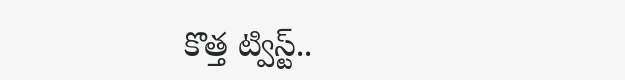కొత్త ట్విస్ట్..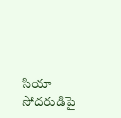సియా సోదరుడిపై